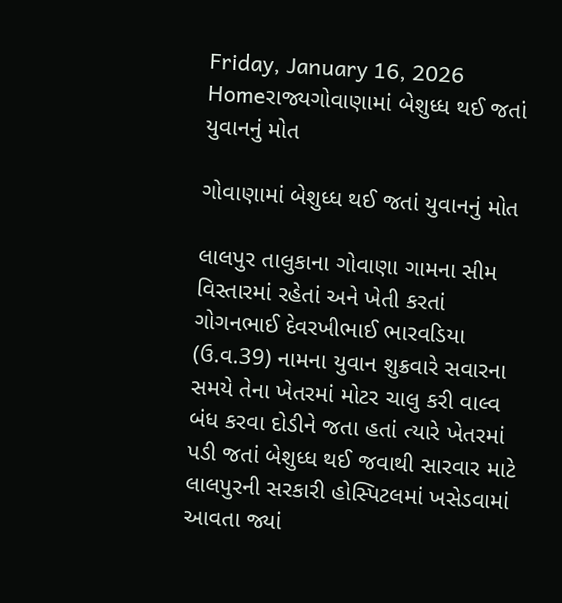Friday, January 16, 2026
Homeરાજ્યગોવાણામાં બેશુધ્ધ થઈ જતાં યુવાનનું મોત

ગોવાણામાં બેશુધ્ધ થઈ જતાં યુવાનનું મોત

લાલપુર તાલુકાના ગોવાણા ગામના સીમ વિસ્તારમાં રહેતાં અને ખેતી કરતાં ગોગનભાઈ દેવરખીભાઈ ભારવડિયા (ઉ.વ.39) નામના યુવાન શુક્રવારે સવારના સમયે તેના ખેતરમાં મોટર ચાલુ કરી વાલ્વ બંધ કરવા દોડીને જતા હતાં ત્યારે ખેતરમાં પડી જતાં બેશુધ્ધ થઈ જવાથી સારવાર માટે લાલપુરની સરકારી હોસ્પિટલમાં ખસેડવામાં આવતા જ્યાં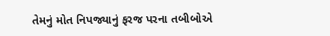તેમનું મોત નિપજ્યાનું ફરજ પરના તબીબોએ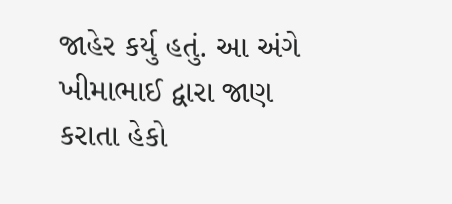જાહેર કર્યુ હતું. આ અંગે ખીમાભાઈ દ્વારા જાણ કરાતા હેકો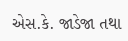એસ.કે. જાડેજા તથા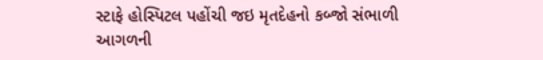સ્ટાફે હોસ્પિટલ પહોંચી જઇ મૃતદેહનો કબ્જો સંભાળી આગળની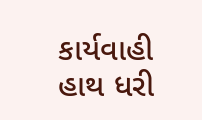કાર્યવાહી હાથ ધરી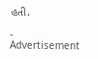હતી.

- Advertisement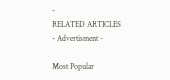-
RELATED ARTICLES
- Advertisment -

Most Popular